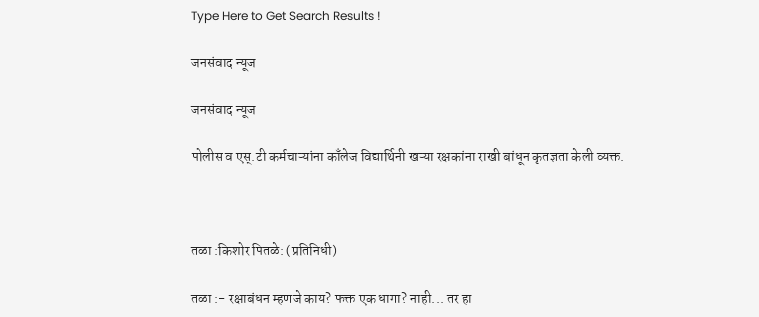Type Here to Get Search Results !

जनसंवाद न्यूज

जनसंवाद न्यूज

पोलीस व एस्.टी कर्मचाऱ्यांना काँलेज विद्यार्थिनी खऱ्या रक्षकांना राखी बांधून कृतज्ञता केली व्यक्त.



तळा :किशोर पितळे: (प्रतिनिधी)

तळा :- रक्षाबंधन म्हणजे काय? फक्त एक धागा? नाही... तर हा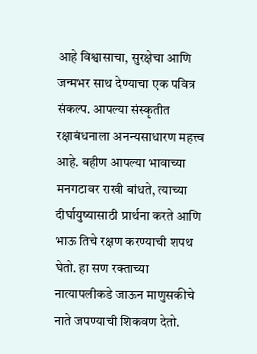आहे विश्वासाचा, सुरक्षेचा आणि जन्मभर साथ देण्याचा एक पवित्र संकल्प. आपल्या संस्कृतीत रक्षाबंधनाला अनन्यसाधारण महत्त्व आहे. बहीण आपल्या भावाच्या मनगटावर राखी बांधते, त्याच्या दीर्घायुष्यासाठी प्रार्थना करते आणि भाऊ तिचे रक्षण करण्याची शपथ घेतो. हा सण रक्ताच्या नात्यापलीकडे जाऊन माणुसकीचे नाते जपण्याची शिकवण देतो.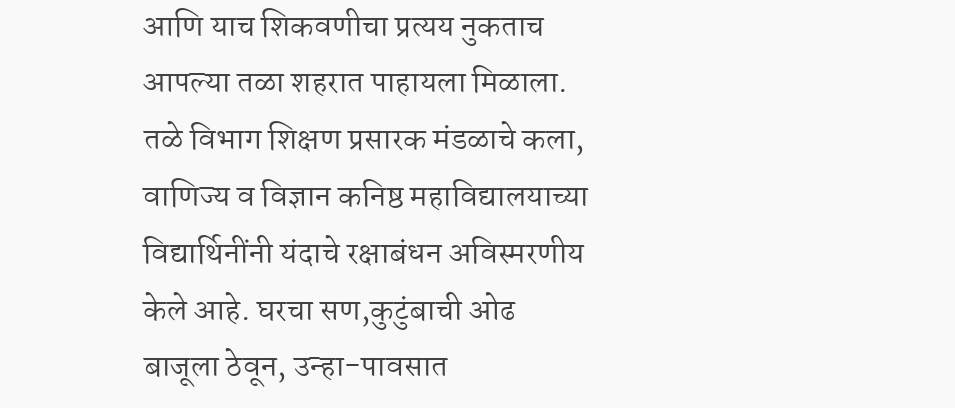आणि याच शिकवणीचा प्रत्यय नुकताच आपल्या तळा शहरात पाहायला मिळाला. तळे विभाग शिक्षण प्रसारक मंडळाचे कला, वाणिज्य व विज्ञान कनिष्ठ महाविद्यालयाच्या विद्यार्थिनींनी यंदाचे रक्षाबंधन अविस्मरणीय केले आहे. घरचा सण,कुटुंबाची ओढ बाजूला ठेवून, उन्हा-पावसात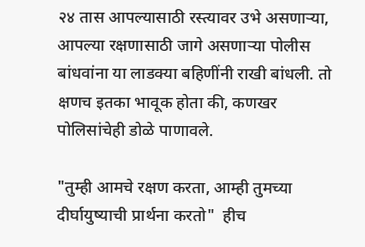२४ तास आपल्यासाठी रस्त्यावर उभे असणाऱ्या, आपल्या रक्षणासाठी जागे असणाऱ्या पोलीस बांधवांना या लाडक्या बहिणींनी राखी बांधली. तो क्षणच इतका भावूक होता की, कणखर पोलिसांचेही डोळे पाणावले.

"तुम्ही आमचे रक्षण करता, आम्ही तुमच्या दीर्घायुष्याची प्रार्थना करतो"  हीच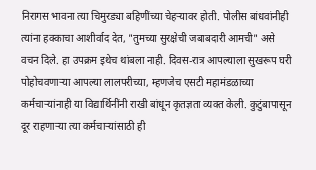निरागस भावना त्या चिमुरड्या बहिणींच्या चेहऱ्यावर होती. पोलीस बांधवांनीही त्यांना हक्काचा आशीर्वाद देत, "तुमच्या सुरक्षेची जबाबदारी आमची" असे वचन दिले. हा उपक्रम इथेच थांबला नाही. दिवस-रात्र आपल्याला सुखरूप घरी पोहोचवणाऱ्या आपल्या लालपरीच्या, म्हणजेच एसटी महामंडळाच्या कर्मचाऱ्यांनाही या विद्यार्थिनींनी राखी बांधून कृतज्ञता व्यक्त केली. कुटुंबापासून दूर राहणाऱ्या त्या कर्मचाऱ्यांसाठी ही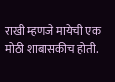राखी म्हणजे मायेची एक मोठी शाबासकीच होती.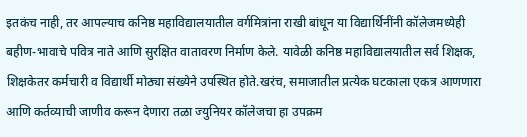इतकंच नाही, तर आपल्याच कनिष्ठ महाविद्यालयातील वर्गमित्रांना राखी बांधून या विद्यार्थिनींनी कॉलेजमध्येही बहीण-भावाचे पवित्र नाते आणि सुरक्षित वातावरण निर्माण केले. यावेळी कनिष्ठ महाविद्यालयातील सर्व शिक्षक, शिक्षकेतर कर्मचारी व विद्यार्थी मोठ्या संख्येने उपस्थित होते.खरंच, समाजातील प्रत्येक घटकाला एकत्र आणणारा आणि कर्तव्याची जाणीव करून देणारा तळा ज्युनियर कॉलेजचा हा उपक्रम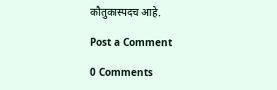कौतुकास्पदच आहे.

Post a Comment

0 Comments